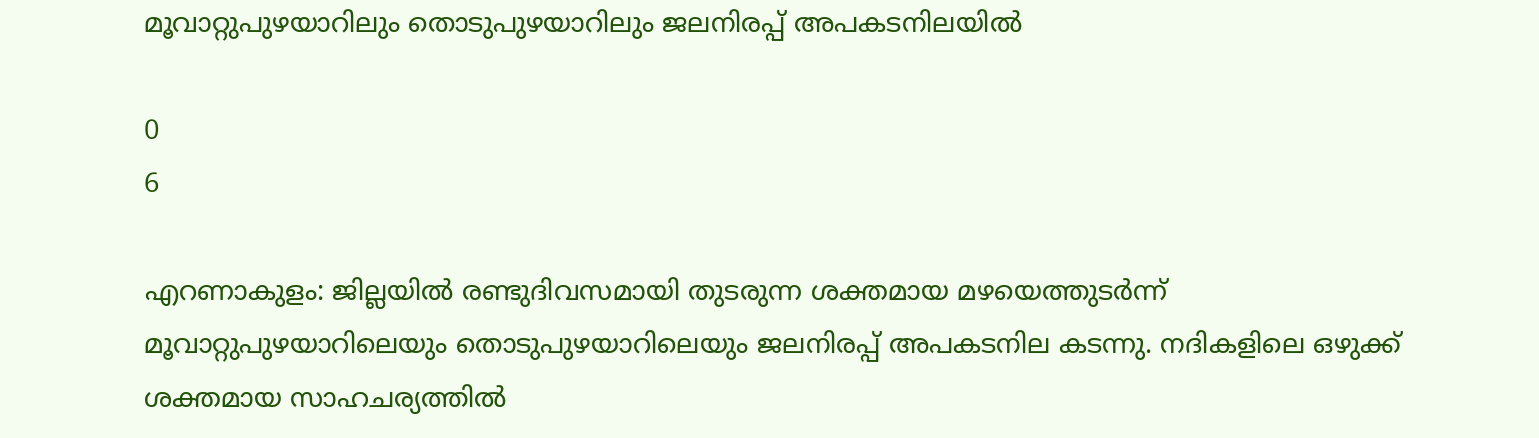മൂവാറ്റുപുഴയാറിലും തൊടുപുഴയാറിലും ജലനിരപ്പ് അപകടനിലയിൽ

0
6

എറണാകുളം: ജില്ലയിൽ രണ്ടുദിവസമായി തുടരുന്ന ശക്തമായ മഴയെത്തുടർന്ന് മൂവാറ്റുപുഴയാറിലെയും തൊടുപുഴയാറിലെയും ജലനിരപ്പ് അപകടനില കടന്നു. നദികളിലെ ഒഴുക്ക് ശക്തമായ സാഹചര്യത്തിൽ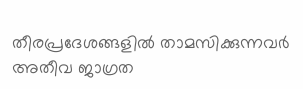തീരപ്രദേശങ്ങളിൽ താമസിക്കുന്നവർ അതീവ ജാഗ്രത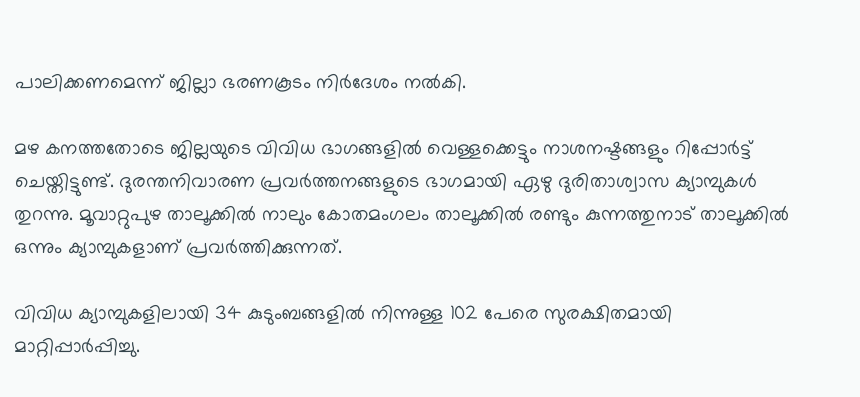പാലിക്കണമെന്ന് ജില്ലാ ഭരണകൂടം നിർദേശം നൽകി.

മഴ കനത്തതോടെ ജില്ലയുടെ വിവിധ ഭാഗങ്ങളിൽ വെള്ളക്കെട്ടും നാശനഷ്ടങ്ങളും റിപ്പോർട്ട് ചെയ്തിട്ടുണ്ട്. ദുരന്തനിവാരണ പ്രവർത്തനങ്ങളുടെ ഭാഗമായി ഏഴു ദുരിതാശ്വാസ ക്യാമ്പുകൾ തുറന്നു. മൂവാറ്റുപുഴ താലൂക്കിൽ നാലും കോതമംഗലം താലൂക്കിൽ രണ്ടും കുന്നത്തുനാട് താലൂക്കിൽ ഒന്നും ക്യാമ്പുകളാണ് പ്രവർത്തിക്കുന്നത്.

വിവിധ ക്യാമ്പുകളിലായി 34 കുടുംബങ്ങളിൽ നിന്നുള്ള 102 പേരെ സുരക്ഷിതമായി മാറ്റിപ്പാർപ്പിച്ചു.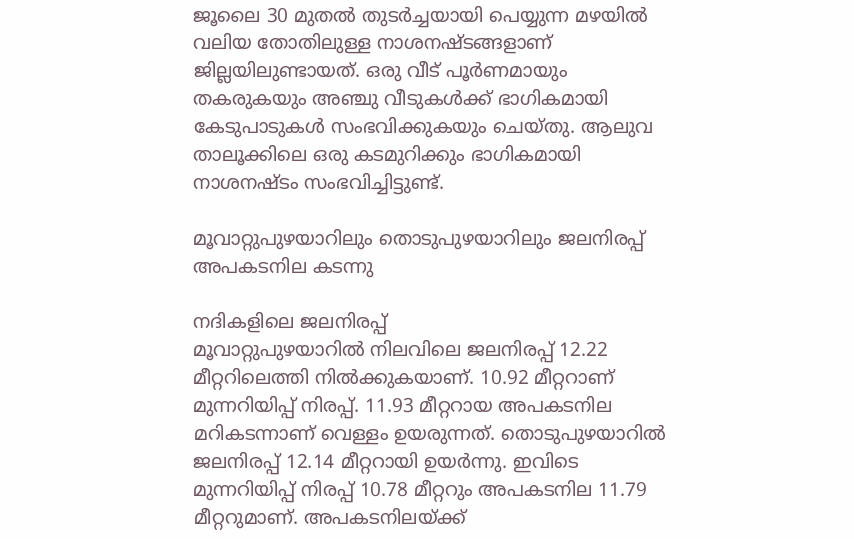ജൂലൈ 30 മുതൽ തുടർച്ചയായി പെയ്യുന്ന മഴയിൽ വലിയ തോതിലുള്ള നാശനഷ്ടങ്ങളാണ് ജില്ലയിലുണ്ടായത്. ഒരു വീട് പൂർണമായും തകരുകയും അഞ്ചു വീടുകൾക്ക് ഭാഗികമായി കേടുപാടുകൾ സംഭവിക്കുകയും ചെയ്തു. ആലുവ താലൂക്കിലെ ഒരു കടമുറിക്കും ഭാഗികമായി നാശനഷ്ടം സംഭവിച്ചിട്ടുണ്ട്.

മൂവാറ്റുപുഴയാറിലും തൊടുപുഴയാറിലും ജലനിരപ്പ് അപകടനില കടന്നു

നദികളിലെ ജലനിരപ്പ്
മൂവാറ്റുപുഴയാറിൽ നിലവിലെ ജലനിരപ്പ് 12.22 മീറ്ററിലെത്തി നിൽക്കുകയാണ്. 10.92 മീറ്ററാണ് മുന്നറിയിപ്പ് നിരപ്പ്. 11.93 മീറ്ററായ അപകടനില മറികടന്നാണ് വെള്ളം ഉയരുന്നത്. തൊടുപുഴയാറിൽ ജലനിരപ്പ് 12.14 മീറ്ററായി ഉയർന്നു. ഇവിടെ മുന്നറിയിപ്പ് നിരപ്പ് 10.78 മീറ്ററും അപകടനില 11.79 മീറ്ററുമാണ്. അപകടനിലയ്ക്ക്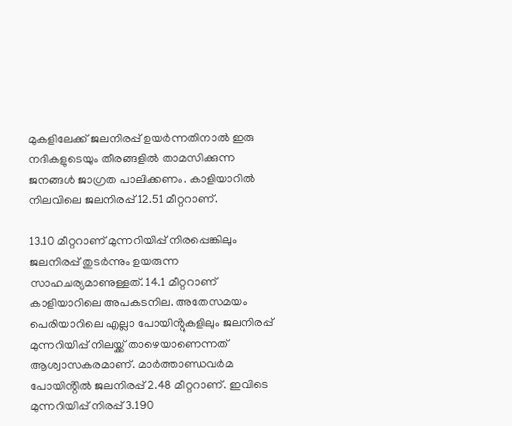മുകളിലേക്ക് ജലനിരപ്പ് ഉയർന്നതിനാൽ ഇരു നദികളുടെയും തീരങ്ങളിൽ താമസിക്കുന്ന ജനങ്ങൾ ജാഗ്രത പാലിക്കണം. കാളിയാറിൽ നിലവിലെ ജലനിരപ്പ് 12.51 മീറ്ററാണ്.

13.10 മീറ്ററാണ് മുന്നറിയിപ്പ് നിരപ്പെങ്കിലും ജലനിരപ്പ് തുടർന്നും ഉയരുന്ന സാഹചര്യമാണുള്ളത്. 14.1 മീറ്ററാണ് കാളിയാറിലെ അപകടനില. അതേസമയം പെരിയാറിലെ എല്ലാ പോയിൻ്റുകളിലും ജലനിരപ്പ് മുന്നറിയിപ്പ് നിലയ്ക്ക് താഴെയാണെന്നത് ആശ്വാസകരമാണ്. മാർത്താണ്ഡവർമ പോയിൻ്റിൽ ജലനിരപ്പ് 2.48 മീറ്ററാണ്. ഇവിടെ മുന്നറിയിപ്പ് നിരപ്പ് 3.190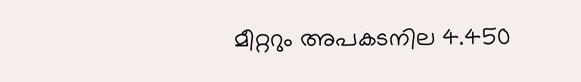മീറ്ററും അപകടനില 4.450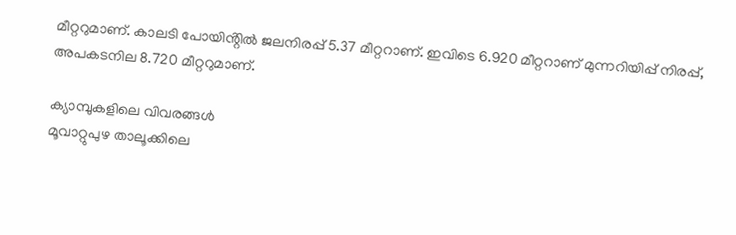മീറ്ററുമാണ്. കാലടി പോയിൻ്റിൽ ജലനിരപ്പ് 5.37 മീറ്ററാണ്. ഇവിടെ 6.920 മീറ്ററാണ് മുന്നറിയിപ്പ് നിരപ്പ്, അപകടനില 8.720 മീറ്ററുമാണ്.

ക്യാമ്പുകളിലെ വിവരങ്ങൾ
മൂവാറ്റുപുഴ താലൂക്കിലെ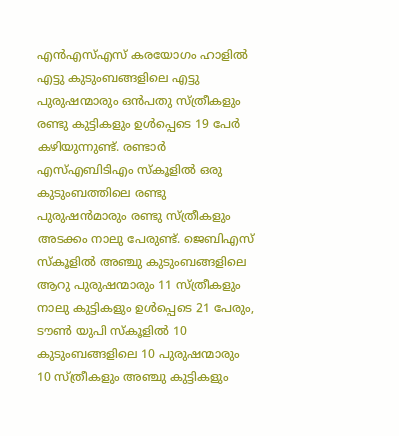എൻഎസ്എസ് കരയോഗം ഹാളിൽ എട്ടു കുടുംബങ്ങളിലെ എട്ടു പുരുഷന്മാരും ഒൻപതു സ്ത്രീകളും രണ്ടു കുട്ടികളും ഉൾപ്പെടെ 19 പേർ കഴിയുന്നുണ്ട്. രണ്ടാർ എസ്എബിടിഎം സ്കൂളിൽ ഒരു കുടുംബത്തിലെ രണ്ടു പുരുഷൻമാരും രണ്ടു സ്ത്രീകളും അടക്കം നാലു പേരുണ്ട്. ജെബിഎസ് സ്കൂളിൽ അഞ്ചു കുടുംബങ്ങളിലെ ആറു പുരുഷന്മാരും 11 സ്ത്രീകളും നാലു കുട്ടികളും ഉൾപ്പെടെ 21 പേരും, ടൗൺ യുപി സ്കൂളിൽ 10 കുടുംബങ്ങളിലെ 10 പുരുഷന്മാരും 10 സ്ത്രീകളും അഞ്ചു കുട്ടികളും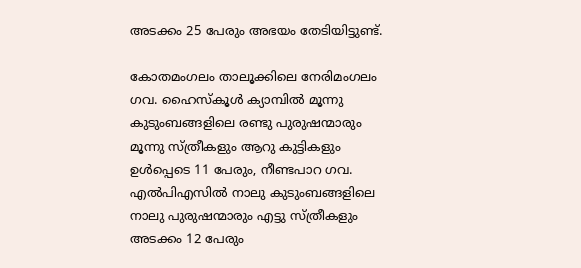അടക്കം 25 പേരും അഭയം തേടിയിട്ടുണ്ട്.

കോതമംഗലം താലൂക്കിലെ നേരിമംഗലം ഗവ. ഹൈസ്കൂൾ ക്യാമ്പിൽ മൂന്നു കുടുംബങ്ങളിലെ രണ്ടു പുരുഷന്മാരും മൂന്നു സ്ത്രീകളും ആറു കുട്ടികളും ഉൾപ്പെടെ 11 പേരും, നീണ്ടപാറ ഗവ. എൽപിഎസിൽ നാലു കുടുംബങ്ങളിലെ നാലു പുരുഷന്മാരും എട്ടു സ്ത്രീകളും അടക്കം 12 പേരും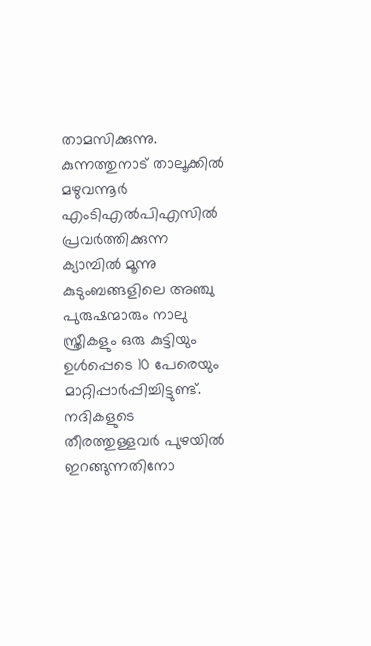താമസിക്കുന്നു. കുന്നത്തുനാട് താലൂക്കിൽ മഴുവന്നൂർ എംടിഎൽപിഎസിൽ പ്രവർത്തിക്കുന്ന ക്യാമ്പിൽ മൂന്നു കുടുംബങ്ങളിലെ അഞ്ചു പുരുഷന്മാരും നാലു സ്ത്രീകളും ഒരു കുട്ടിയും ഉൾപ്പെടെ 10 പേരെയും മാറ്റിപ്പാർപ്പിച്ചിട്ടുണ്ട്. നദികളുടെ തീരത്തുള്ളവർ പുഴയിൽ ഇറങ്ങുന്നതിനോ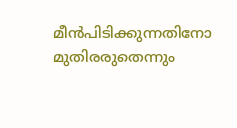മീൻപിടിക്കുന്നതിനോ മുതിരരുതെന്നും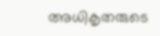അധികൃതരുടെ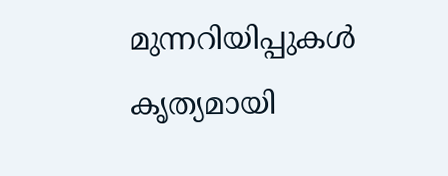മുന്നറിയിപ്പുകൾ കൃത്യമായി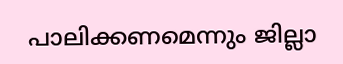പാലിക്കണമെന്നും ജില്ലാ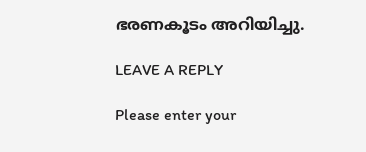ഭരണകൂടം അറിയിച്ചു.

LEAVE A REPLY

Please enter your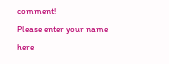comment!
Please enter your name here